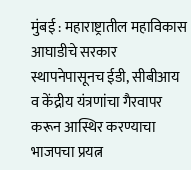मुंबई : महाराष्ट्रातील महाविकास आघाडीचे सरकार स्थापनेपासूनच ईडी, सीबीआय व केंद्रीय यंत्रणांचा गैरवापर करून आस्थिर करण्याचा भाजपचा प्रयत्न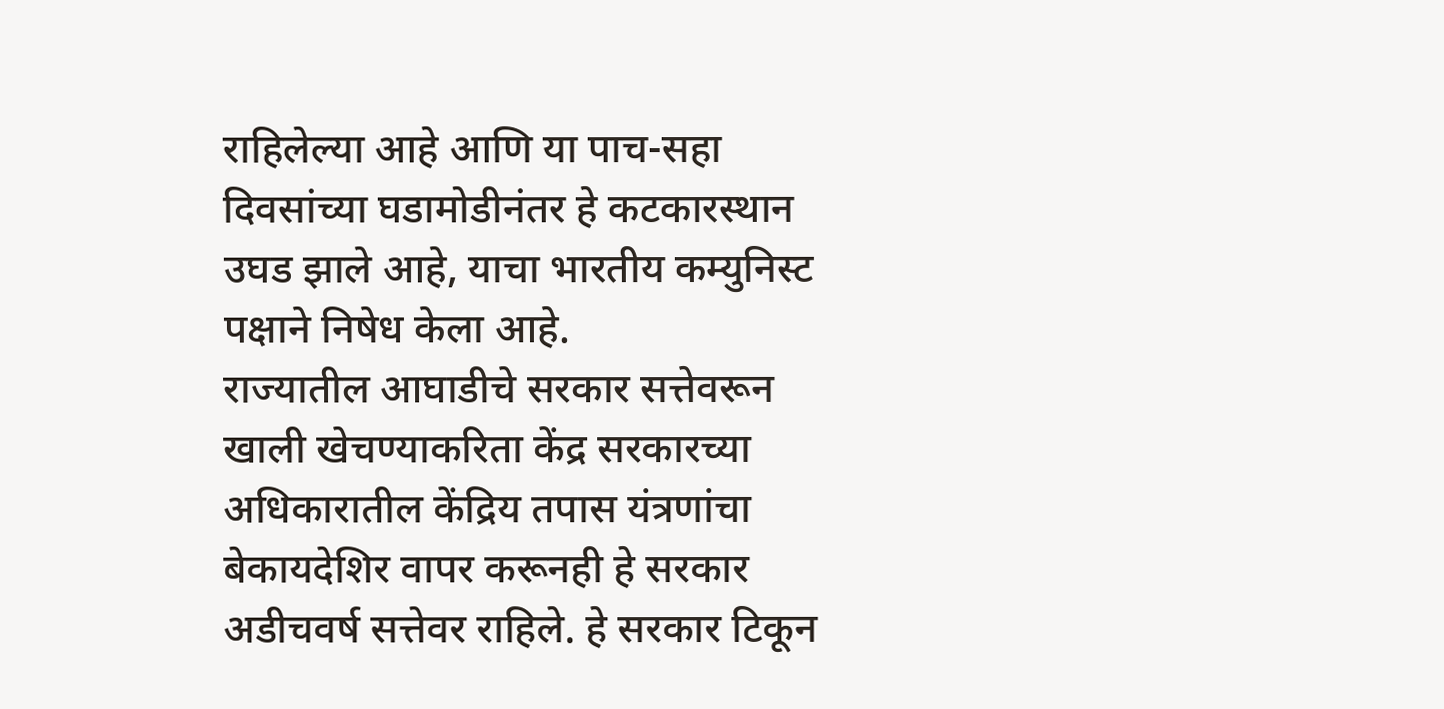राहिलेल्या आहे आणि या पाच-सहा दिवसांच्या घडामोडीनंतर हे कटकारस्थान उघड झाले आहे, याचा भारतीय कम्युनिस्ट पक्षाने निषेध केला आहे.
राज्यातील आघाडीचे सरकार सत्तेवरून खाली खेचण्याकरिता केंद्र सरकारच्या अधिकारातील केंद्रिय तपास यंत्रणांचा बेकायदेशिर वापर करूनही हे सरकार अडीचवर्ष सत्तेवर राहिले. हे सरकार टिकून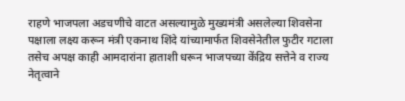राहणे भाजपला अडचणीचे वाटत असल्यामुळे मुख्यमंत्री असलेल्या शिवसेना पक्षाला लक्ष्य करून मंत्री एकनाथ शिंदे यांच्यामार्फत शिवसेनेतील फुटीर गटाला तसेच अपक्ष काही आमदारांना हाताशी धरून भाजपच्या केंद्रिय सत्तेने व राज्य नेतृत्वाने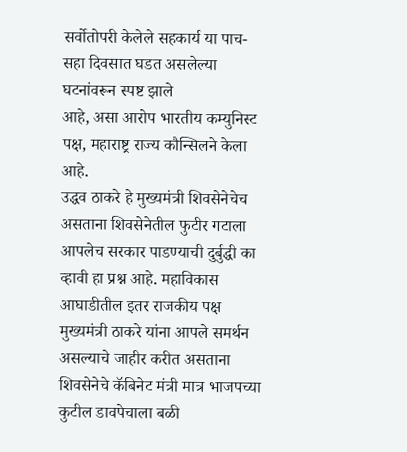सर्वोतोपरी केलेले सहकार्य या पाच-सहा दिवसात घडत असलेल्या घटनांवरून स्पष्ट झाले
आहे, असा आरोप भारतीय कम्युनिस्ट पक्ष, महाराष्ट्र राज्य कौन्सिलने केला आहे.
उद्धव ठाकरे हे मुख्यमंत्री शिवसेनेचेच असताना शिवसेनेतील फुटीर गटाला आपलेच सरकार पाडण्याची दुर्बुद्धी का व्हावी हा प्रश्न आहे. महाविकास आघाडीतील इतर राजकीय पक्ष मुख्यमंत्री ठाकरे यांना आपले समर्थन असल्याचे जाहीर करीत असताना शिवसेनेचे कॅबिनेट मंत्री मात्र भाजपच्या कुटील डावपेचाला बळी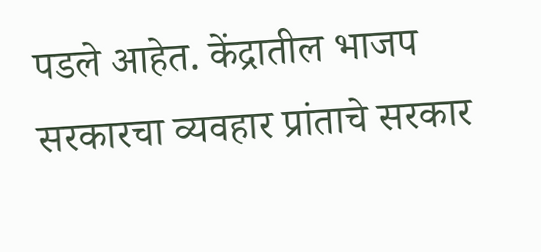पडले आहेत. केंद्रातील भाजप सरकारचा व्यवहार प्रांताचे सरकार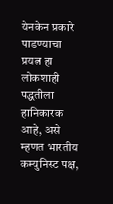येनकेन प्रकारे पाडण्याचा प्रयत्न हा लोकशाही पद्धतीला हानिकारक आहे, असे म्हणत भारतीय कम्युनिस्ट पक्ष,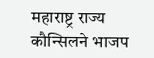महाराष्ट्र राज्य कौन्सिलने भाजप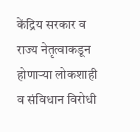केंद्रिय सरकार व राज्य नेतृत्वाकडून होणाऱ्या लोकशाही व संविधान विरोधी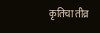कृतिचा तीव्र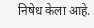निषेध केला आहे.